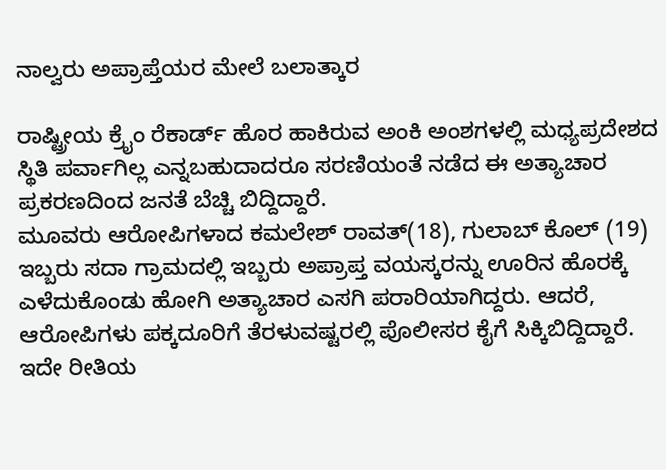ನಾಲ್ವರು ಅಪ್ರಾಪ್ತೆಯರ ಮೇಲೆ ಬಲಾತ್ಕಾರ

ರಾಷ್ಟ್ರೀಯ ಕ್ರೈಂ ರೆಕಾರ್ಡ್ ಹೊರ ಹಾಕಿರುವ ಅಂಕಿ ಅಂಶಗಳಲ್ಲಿ ಮಧ್ಯಪ್ರದೇಶದ ಸ್ಥಿತಿ ಪರ್ವಾಗಿಲ್ಲ ಎನ್ನಬಹುದಾದರೂ ಸರಣಿಯಂತೆ ನಡೆದ ಈ ಅತ್ಯಾಚಾರ ಪ್ರಕರಣದಿಂದ ಜನತೆ ಬೆಚ್ಚಿ ಬಿದ್ದಿದ್ದಾರೆ.
ಮೂವರು ಆರೋಪಿಗಳಾದ ಕಮಲೇಶ್ ರಾವತ್(18), ಗುಲಾಬ್ ಕೊಲ್ (19) ಇಬ್ಬರು ಸದಾ ಗ್ರಾಮದಲ್ಲಿ ಇಬ್ಬರು ಅಪ್ರಾಪ್ತ ವಯಸ್ಕರನ್ನು ಊರಿನ ಹೊರಕ್ಕೆ ಎಳೆದುಕೊಂಡು ಹೋಗಿ ಅತ್ಯಾಚಾರ ಎಸಗಿ ಪರಾರಿಯಾಗಿದ್ದರು. ಆದರೆ, ಆರೋಪಿಗಳು ಪಕ್ಕದೂರಿಗೆ ತೆರಳುವಷ್ಟರಲ್ಲಿ ಪೊಲೀಸರ ಕೈಗೆ ಸಿಕ್ಕಿಬಿದ್ದಿದ್ದಾರೆ.
ಇದೇ ರೀತಿಯ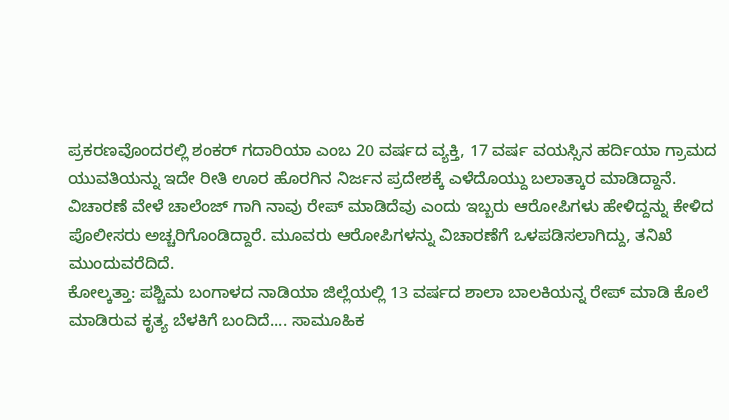ಪ್ರಕರಣವೊಂದರಲ್ಲಿ ಶಂಕರ್ ಗದಾರಿಯಾ ಎಂಬ 20 ವರ್ಷದ ವ್ಯಕ್ತಿ, 17 ವರ್ಷ ವಯಸ್ಸಿನ ಹರ್ದಿಯಾ ಗ್ರಾಮದ ಯುವತಿಯನ್ನು ಇದೇ ರೀತಿ ಊರ ಹೊರಗಿನ ನಿರ್ಜನ ಪ್ರದೇಶಕ್ಕೆ ಎಳೆದೊಯ್ದು ಬಲಾತ್ಕಾರ ಮಾಡಿದ್ದಾನೆ.
ವಿಚಾರಣೆ ವೇಳೆ ಚಾಲೆಂಜ್ ಗಾಗಿ ನಾವು ರೇಪ್ ಮಾಡಿದೆವು ಎಂದು ಇಬ್ಬರು ಆರೋಪಿಗಳು ಹೇಳಿದ್ದನ್ನು ಕೇಳಿದ ಪೊಲೀಸರು ಅಚ್ಚರಿಗೊಂಡಿದ್ದಾರೆ. ಮೂವರು ಆರೋಪಿಗಳನ್ನು ವಿಚಾರಣೆಗೆ ಒಳಪಡಿಸಲಾಗಿದ್ದು, ತನಿಖೆ ಮುಂದುವರೆದಿದೆ.
ಕೋಲ್ಕತ್ತಾ: ಪಶ್ಚಿಮ ಬಂಗಾಳದ ನಾಡಿಯಾ ಜಿಲ್ಲೆಯಲ್ಲಿ 13 ವರ್ಷದ ಶಾಲಾ ಬಾಲಕಿಯನ್ನ ರೇಪ್ ಮಾಡಿ ಕೊಲೆ ಮಾಡಿರುವ ಕೃತ್ಯ ಬೆಳಕಿಗೆ ಬಂದಿದೆ.... ಸಾಮೂಹಿಕ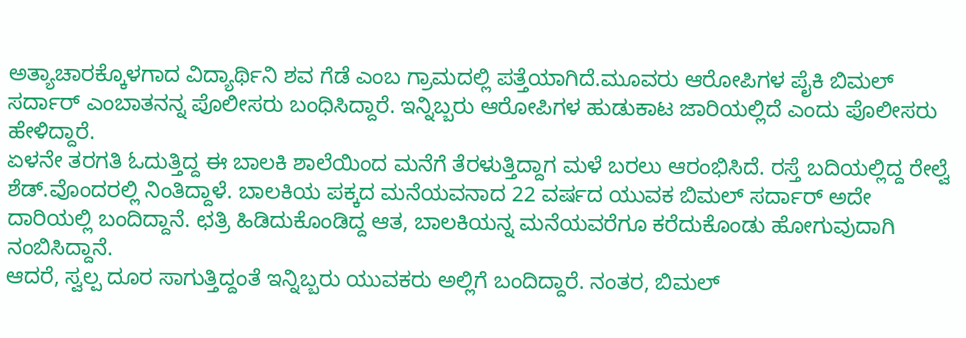ಅತ್ಯಾಚಾರಕ್ಕೊಳಗಾದ ವಿದ್ಯಾರ್ಥಿನಿ ಶವ ಗೆಡೆ ಎಂಬ ಗ್ರಾಮದಲ್ಲಿ ಪತ್ತೆಯಾಗಿದೆ.ಮೂವರು ಆರೋಪಿಗಳ ಪೈಕಿ ಬಿಮಲ್ ಸರ್ದಾರ್ ಎಂಬಾತನನ್ನ ಪೊಲೀಸರು ಬಂಧಿಸಿದ್ದಾರೆ. ಇನ್ನಿಬ್ಬರು ಆರೋಪಿಗಳ ಹುಡುಕಾಟ ಜಾರಿಯಲ್ಲಿದೆ ಎಂದು ಪೊಲೀಸರು ಹೇಳಿದ್ದಾರೆ.
ಏಳನೇ ತರಗತಿ ಓದುತ್ತಿದ್ದ ಈ ಬಾಲಕಿ ಶಾಲೆಯಿಂದ ಮನೆಗೆ ತೆರಳುತ್ತಿದ್ದಾಗ ಮಳೆ ಬರಲು ಆರಂಭಿಸಿದೆ. ರಸ್ತೆ ಬದಿಯಲ್ಲಿದ್ದ ರೇಲ್ವೆ ಶೆಡ್.ವೊಂದರಲ್ಲಿ ನಿಂತಿದ್ದಾಳೆ. ಬಾಲಕಿಯ ಪಕ್ಕದ ಮನೆಯವನಾದ 22 ವರ್ಷದ ಯುವಕ ಬಿಮಲ್ ಸರ್ದಾರ್ ಅದೇ ದಾರಿಯಲ್ಲಿ ಬಂದಿದ್ದಾನೆ. ಛತ್ರಿ ಹಿಡಿದುಕೊಂಡಿದ್ದ ಆತ, ಬಾಲಕಿಯನ್ನ ಮನೆಯವರೆಗೂ ಕರೆದುಕೊಂಡು ಹೋಗುವುದಾಗಿ ನಂಬಿಸಿದ್ದಾನೆ.
ಆದರೆ, ಸ್ವಲ್ಪ ದೂರ ಸಾಗುತ್ತಿದ್ದಂತೆ ಇನ್ನಿಬ್ಬರು ಯುವಕರು ಅಲ್ಲಿಗೆ ಬಂದಿದ್ದಾರೆ. ನಂತರ, ಬಿಮಲ್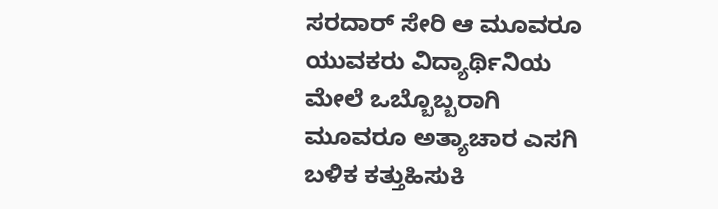ಸರದಾರ್ ಸೇರಿ ಆ ಮೂವರೂ ಯುವಕರು ವಿದ್ಯಾರ್ಥಿನಿಯ ಮೇಲೆ ಒಬ್ಬೊಬ್ಬರಾಗಿ ಮೂವರೂ ಅತ್ಯಾಚಾರ ಎಸಗಿ ಬಳಿಕ ಕತ್ತುಹಿಸುಕಿ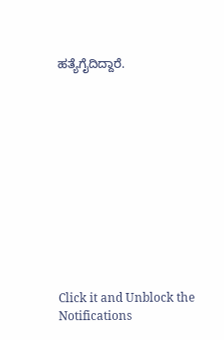ಹತ್ಯೆಗೈದಿದ್ದಾರೆ.












Click it and Unblock the Notifications